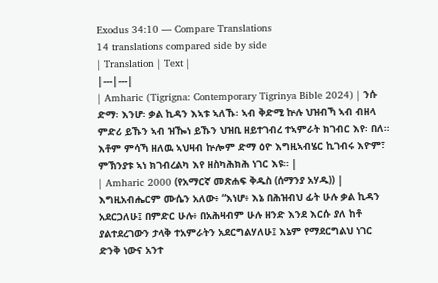Exodus 34:10 — Compare Translations
14 translations compared side by side
| Translation | Text |
|---|---|
| Amharic (Tigrigna: Contemporary Tigrinya Bible 2024) | ንሱ ድማ፡ እንሆ፡ ቃል ኪዳን እኣቱ ኣለኹ፡ ኣብ ቅድሚ ኵሉ ህዝብኻ ኣብ ብዘላ ምድሪ ይኹን ኣብ ዝዀነ ይኹን ህዝቢ ዘይተገብረ ተኣምራት ክገብር እየ፡ በለ። እቶም ምሳኻ ዘለዉ ኣህዛብ ኵሎም ድማ ዕዮ እግዚኣብሄር ኪገብሩ እዮም፣ ምኽንያቱ ኣነ ክገብረልካ እየ ዘስካሕክሕ ነገር እዩ። |
| Amharic 2000 (የአማርኛ መጽሐፍ ቅዱስ (ሰማንያ አሃዱ)) | እግዚአብሔርም ሙሴን አለው፥ “እነሆ፥ እኔ በሕዝብህ ፊት ሁሉ ቃል ኪዳን አደርጋለሁ፤ በምድር ሁሉ፥ በአሕዛብም ሁሉ ዘንድ እንደ እርሱ ያለ ከቶ ያልተደረገውን ታላቅ ተአምራትን አደርግልሃለሁ፤ እኔም የማደርግልህ ነገር ድንቅ ነውና አንተ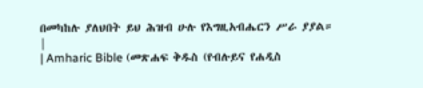በመካከሉ ያለህበት ይህ ሕዝብ ሁሉ የእግዚአብሔርን ሥራ ያያል። |
| Amharic Bible (መጽሐፍ ቅዱስ (የብሉይና የሐዲስ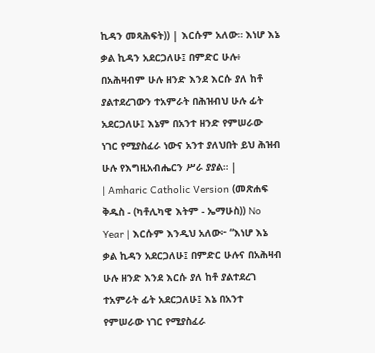ኪዳን መጻሕፍት)) | እርሱም አለው። እነሆ እኔ ቃል ኪዳን አደርጋለሁ፤ በምድር ሁሉ፥ በአሕዛብም ሁሉ ዘንድ እንደ እርሱ ያለ ከቶ ያልተደረገውን ተአምራት በሕዝብህ ሁሉ ፊት አደርጋለሁ፤ እኔም በአንተ ዘንድ የምሠራው ነገር የሚያስፈራ ነውና አንተ ያለህበት ይህ ሕዝብ ሁሉ የእግዚአብሔርን ሥራ ያያል። |
| Amharic Catholic Version (መጽሐፍ ቅዱስ - (ካቶሊካዊ እትም - ኤማሁስ)) No Year | እርሱም እንዲህ አለው፦ “እነሆ እኔ ቃል ኪዳን አደርጋለሁ፤ በምድር ሁሉና በአሕዛብ ሁሉ ዘንድ እንደ እርሱ ያለ ከቶ ያልተደረገ ተአምራት ፊት አደርጋለሁ፤ እኔ በአንተ የምሠራው ነገር የሚያስፈራ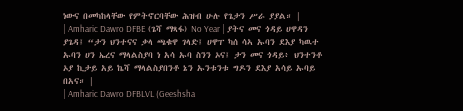ነውና በመካከላቸው የምትኖርባቸው ሕዝብ ሁሉ የጌታን ሥራ ያያል። |
| Amharic Dawro DFBE (ጌሻ ማጻፋ) No Year | ያትና መና ጎዳይ ሀዋዳን ያጌዳ፤ “ታን ህንተናና ቃላ ጫቁዋ ገላድ፤ ሀዋፐ ካሰ ሳኣ ኡባን ደእያ ካዉተ ኡባን ሀን ኤረና ማላልስያባ ነ አሳ ኡባ ስንን ኦና፤ ታን መና ጎዳይ፥ ህንተንቶ ኦያ ኪታይ አይ ኬሻ ማላልስያበንቶ ኔን ኡንቱንቱ ግዶን ደእያ አሳይ ኡባይ በአና። |
| Amharic Dawro DFBLVL (Geeshsha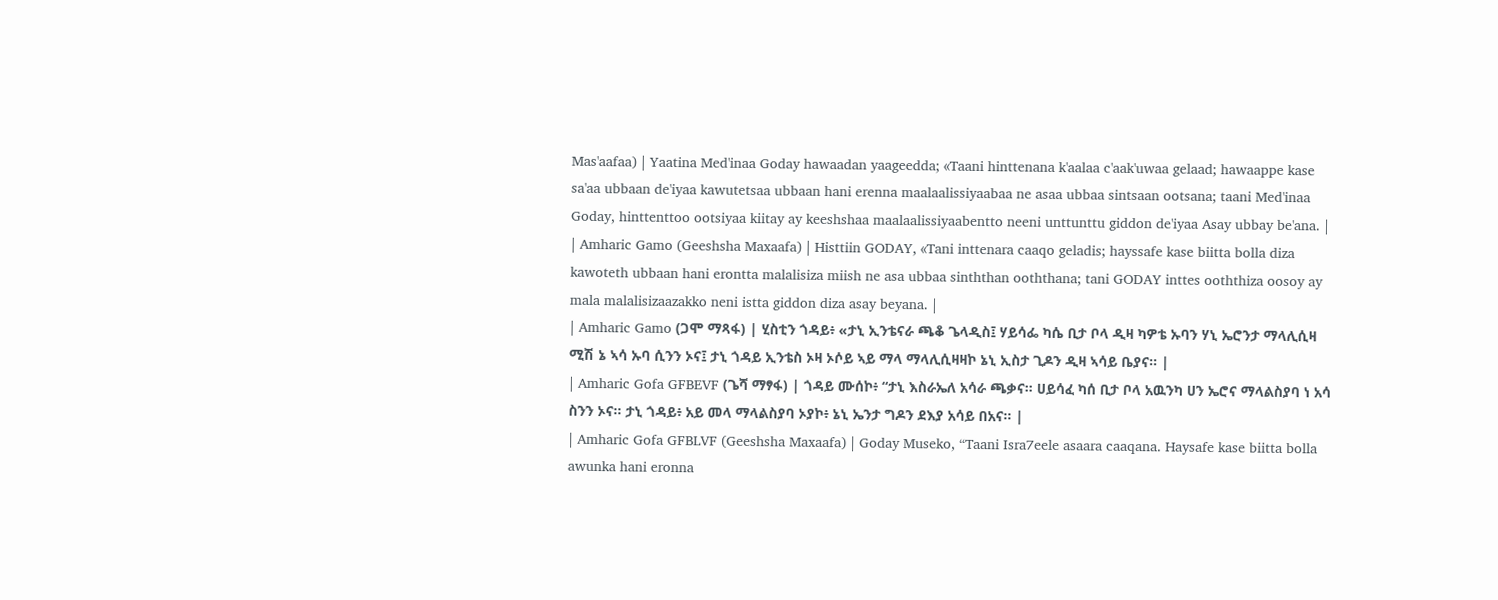Mas'aafaa) | Yaatina Med'inaa Goday hawaadan yaageedda; «Taani hinttenana k'aalaa c'aak'uwaa gelaad; hawaappe kase sa'aa ubbaan de'iyaa kawutetsaa ubbaan hani erenna maalaalissiyaabaa ne asaa ubbaa sintsaan ootsana; taani Med'inaa Goday, hinttenttoo ootsiyaa kiitay ay keeshshaa maalaalissiyaabentto neeni unttunttu giddon de'iyaa Asay ubbay be'ana. |
| Amharic Gamo (Geeshsha Maxaafa) | Histtiin GODAY, «Tani inttenara caaqo geladis; hayssafe kase biitta bolla diza kawoteth ubbaan hani erontta malalisiza miish ne asa ubbaa sinththan ooththana; tani GODAY inttes ooththiza oosoy ay mala malalisizaazakko neni istta giddon diza asay beyana. |
| Amharic Gamo (ጋሞ ማጻፋ) | ሂስቲን ጎዳይ፥ «ታኒ ኢንቴናራ ጫቆ ጌላዲስ፤ ሃይሳፌ ካሴ ቢታ ቦላ ዲዛ ካዎቴ ኡባን ሃኒ ኤሮንታ ማላሊሲዛ ሚሽ ኔ ኣሳ ኡባ ሲንን ኦና፤ ታኒ ጎዳይ ኢንቴስ ኦዛ ኦሶይ ኣይ ማላ ማላሊሲዛዛኮ ኔኒ ኢስታ ጊዶን ዲዛ ኣሳይ ቤያና። |
| Amharic Gofa GFBEVF (ጌሻ ማፃፋ) | ጎዳይ ሙሰኮ፥ “ታኒ እስራኤለ አሳራ ጫቃና። ሀይሳፈ ካሰ ቢታ ቦላ አዉንካ ሀን ኤሮና ማላልስያባ ነ አሳ ስንን ኦና። ታኒ ጎዳይ፥ አይ መላ ማላልስያባ ኦያኮ፥ ኔኒ ኤንታ ግዶን ደእያ አሳይ በአና። |
| Amharic Gofa GFBLVF (Geeshsha Maxaafa) | Goday Museko, “Taani Isra7eele asaara caaqana. Haysafe kase biitta bolla awunka hani eronna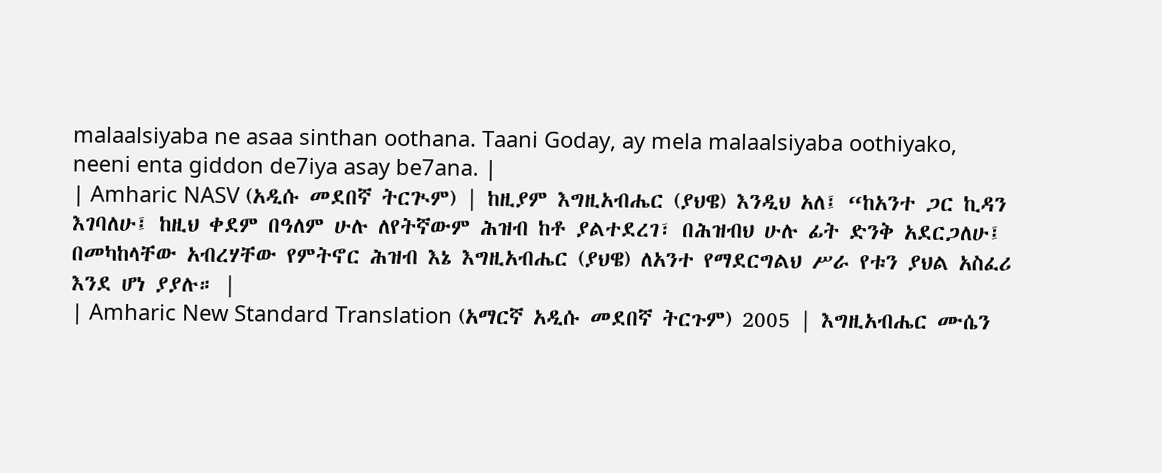malaalsiyaba ne asaa sinthan oothana. Taani Goday, ay mela malaalsiyaba oothiyako, neeni enta giddon de7iya asay be7ana. |
| Amharic NASV (አዲሱ መደበኛ ትርጒም) | ከዚያም እግዚአብሔር (ያህዌ) እንዲህ አለ፤ “ከአንተ ጋር ኪዳን እገባለሁ፤ ከዚህ ቀደም በዓለም ሁሉ ለየትኛውም ሕዝብ ከቶ ያልተደረገ፣ በሕዝብህ ሁሉ ፊት ድንቅ አደርጋለሁ፤ በመካከላቸው አብረሃቸው የምትኖር ሕዝብ እኔ እግዚአብሔር (ያህዌ) ለአንተ የማደርግልህ ሥራ የቱን ያህል አስፈሪ እንደ ሆነ ያያሉ። |
| Amharic New Standard Translation (አማርኛ አዲሱ መደበኛ ትርጉም) 2005 | እግዚአብሔር ሙሴን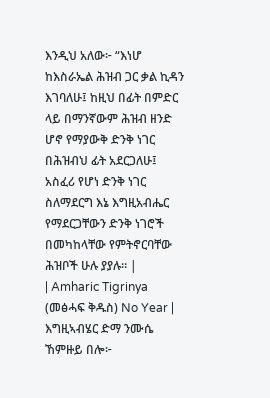እንዲህ አለው፦ “እነሆ ከእስራኤል ሕዝብ ጋር ቃል ኪዳን እገባለሁ፤ ከዚህ በፊት በምድር ላይ በማንኛውም ሕዝብ ዘንድ ሆኖ የማያውቅ ድንቅ ነገር በሕዝብህ ፊት አደርጋለሁ፤ አስፈሪ የሆነ ድንቅ ነገር ስለማደርግ እኔ እግዚአብሔር የማደርጋቸውን ድንቅ ነገሮች በመካከላቸው የምትኖርባቸው ሕዝቦች ሁሉ ያያሉ። |
| Amharic Tigrinya (መፅሓፍ ቅዱስ) No Year | እግዚኣብሄር ድማ ንሙሴ ኸምዙይ በሎ፦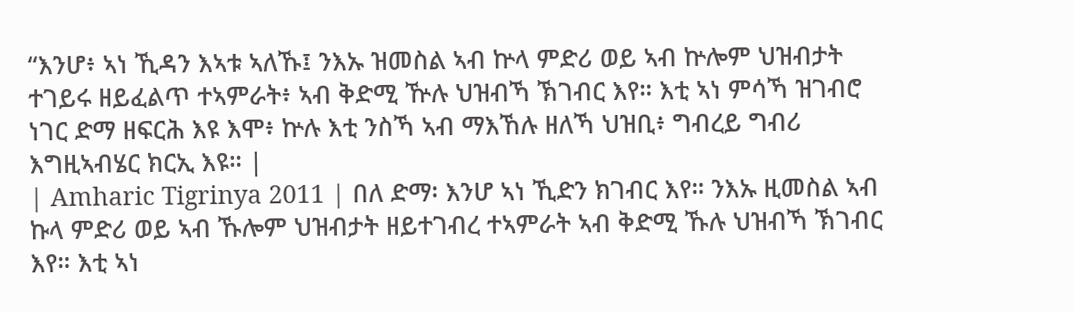“እንሆ፥ ኣነ ኺዳን እኣቱ ኣለኹ፤ ንእኡ ዝመስል ኣብ ኵላ ምድሪ ወይ ኣብ ኵሎም ህዝብታት ተገይሩ ዘይፈልጥ ተኣምራት፥ ኣብ ቅድሚ ዅሉ ህዝብኻ ኽገብር እየ። እቲ ኣነ ምሳኻ ዝገብሮ ነገር ድማ ዘፍርሕ እዩ እሞ፥ ኵሉ እቲ ንስኻ ኣብ ማእኸሉ ዘለኻ ህዝቢ፥ ግብረይ ግብሪ እግዚኣብሄር ክርኢ እዩ። |
| Amharic Tigrinya 2011 | በለ ድማ፡ እንሆ ኣነ ኺድን ክገብር እየ። ንእኡ ዚመስል ኣብ ኩላ ምድሪ ወይ ኣብ ኹሎም ህዝብታት ዘይተገብረ ተኣምራት ኣብ ቅድሚ ኹሉ ህዝብኻ ኽገብር እየ። እቲ ኣነ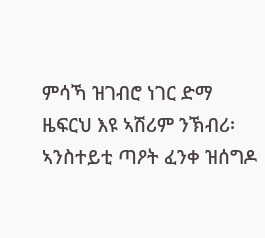ምሳኻ ዝገብሮ ነገር ድማ ዜፍርህ እዩ ኣሽሪም ንኽብሪ፡ ኣንስተይቲ ጣዖት ፈንቀ ዝሰግዶ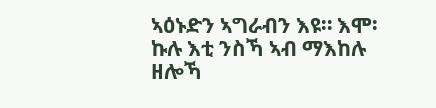ኣዕኑድን ኣግራብን እዩ። እሞ፡ ኩሉ እቲ ንስኻ ኣብ ማእከሉ ዘሎኻ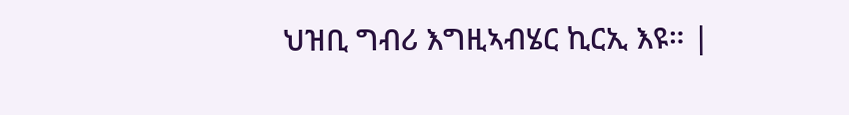ህዝቢ ግብሪ እግዚኣብሄር ኪርኢ እዩ። |